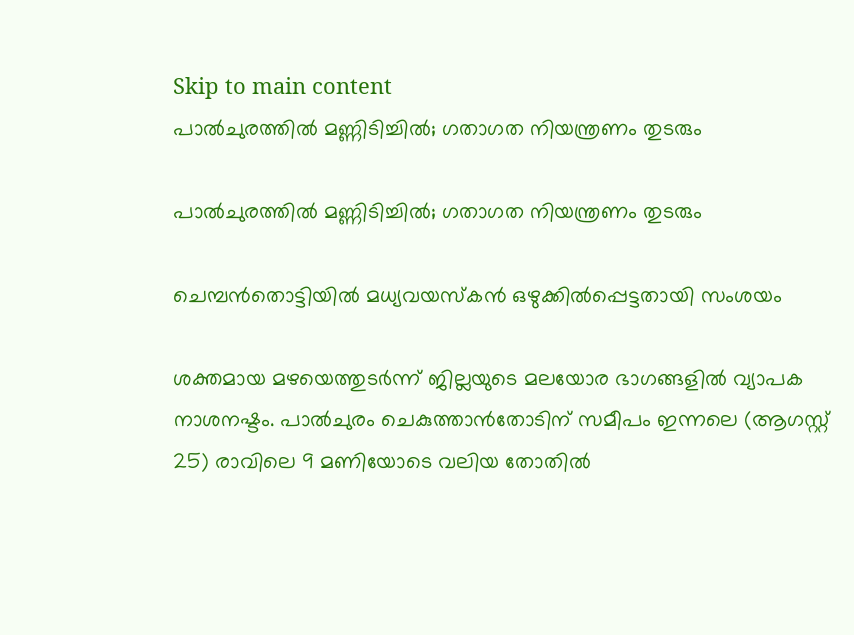Skip to main content
പാല്‍ചുരത്തില്‍ മണ്ണിടിച്ചില്‍; ഗതാഗത നിയന്ത്രണം തുടരും

പാല്‍ചുരത്തില്‍ മണ്ണിടിച്ചില്‍; ഗതാഗത നിയന്ത്രണം തുടരും

ചെമ്പന്‍തൊട്ടിയില്‍ മധ്യവയസ്‌കന്‍ ഒഴുക്കില്‍പ്പെട്ടതായി സംശയം

ശക്തമായ മഴയെത്തുടര്‍ന്ന് ജില്ലയുടെ മലയോര ഭാഗങ്ങളില്‍ വ്യാപക നാശനഷ്ടം. പാല്‍ചുരം ചെകുത്താന്‍തോടിന് സമീപം ഇന്നലെ (ആഗസ്റ്റ് 25) രാവിലെ 9 മണിയോടെ വലിയ തോതില്‍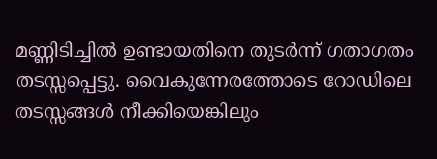മണ്ണിടിച്ചില്‍ ഉണ്ടായതിനെ തുടര്‍ന്ന് ഗതാഗതം തടസ്സപ്പെട്ടു. വൈകുന്നേരത്തോടെ റോഡിലെ തടസ്സങ്ങള്‍ നീക്കിയെങ്കിലും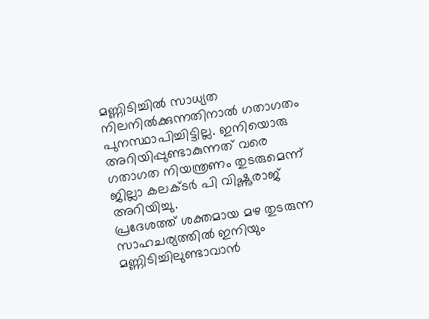മണ്ണിടിച്ചില്‍ സാധ്യത നിലനില്‍ക്കുന്നതിനാല്‍ ഗതാഗതം പുനസ്ഥാപിച്ചിട്ടില്ല. ഇനിയൊരു അറിയിപ്പുണ്ടാകുന്നത് വരെ ഗതാഗത നിയന്ത്രണം തുടരുമെന്ന് ജില്ലാ കലക്ടര്‍ പി വിഷ്ണുരാജ് അറിയിച്ചു.
പ്രദേശത്ത് ശക്തമായ മഴ തുടരുന്ന സാഹചര്യത്തില്‍ ഇനിയും മണ്ണിടിച്ചിലുണ്ടാവാന്‍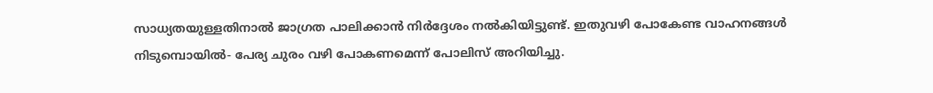സാധ്യതയുള്ളതിനാല്‍ ജാഗ്രത പാലിക്കാന്‍ നിര്‍ദ്ദേശം നല്‍കിയിട്ടുണ്ട്. ഇതുവഴി പോകേണ്ട വാഹനങ്ങള്‍ നിടുമ്പൊയില്‍- പേര്യ ചുരം വഴി പോകണമെന്ന് പോലിസ് അറിയിച്ചു.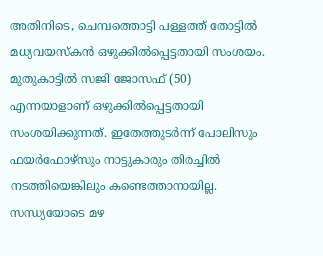അതിനിടെ, ചെമ്പത്തൊട്ടി പള്ളത്ത് തോട്ടില്‍ മധ്യവയസ്‌കന്‍ ഒഴുക്കില്‍പ്പെട്ടതായി സംശയം. മുതുകാട്ടില്‍ സജി ജോസഫ് (50) എന്നയാളാണ് ഒഴുക്കില്‍പ്പെട്ടതായി സംശയിക്കുന്നത്. ഇതേത്തുടര്‍ന്ന് പോലിസും ഫയര്‍ഫോഴ്‌സും നാട്ടുകാരും തിരച്ചില്‍ നടത്തിയെങ്കിലും കണ്ടെത്താനായില്ല. സന്ധ്യയോടെ മഴ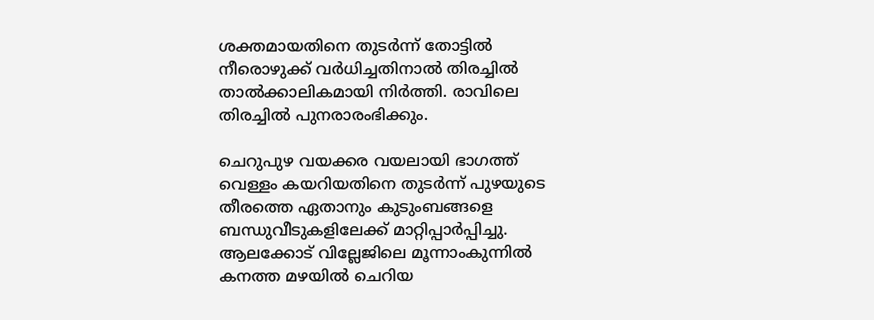ശക്തമായതിനെ തുടര്‍ന്ന് തോട്ടില്‍ നീരൊഴുക്ക് വര്‍ധിച്ചതിനാല്‍ തിരച്ചില്‍ താല്‍ക്കാലികമായി നിര്‍ത്തി. രാവിലെ തിരച്ചില്‍ പുനരാരംഭിക്കും.

ചെറുപുഴ വയക്കര വയലായി ഭാഗത്ത് വെള്ളം കയറിയതിനെ തുടര്‍ന്ന് പുഴയുടെ തീരത്തെ ഏതാനും കുടുംബങ്ങളെ ബന്ധുവീടുകളിലേക്ക് മാറ്റിപ്പാര്‍പ്പിച്ചു. ആലക്കോട് വില്ലേജിലെ മൂന്നാംകുന്നില്‍ കനത്ത മഴയില്‍ ചെറിയ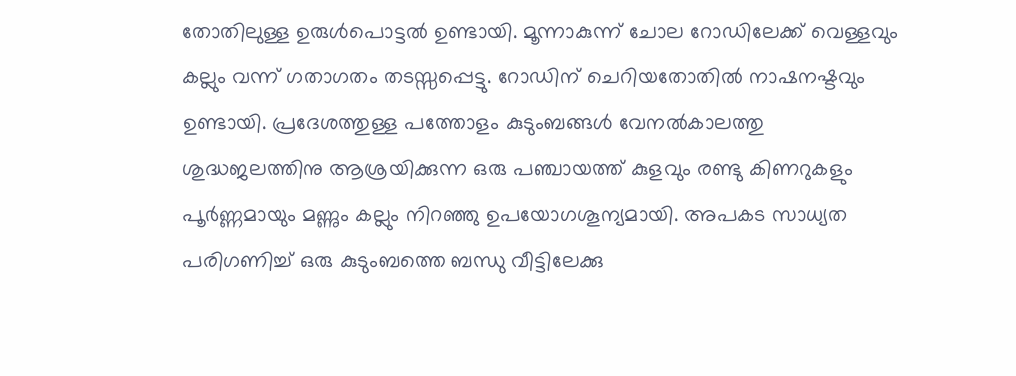തോതിലുള്ള ഉരുള്‍പൊട്ടല്‍ ഉണ്ടായി. മൂന്നാകുന്ന് ചോല റോഡിലേക്ക് വെള്ളവും കല്ലും വന്ന് ഗതാഗതം തടസ്സപ്പെട്ടു. റോഡിന് ചെറിയതോതില്‍ നാഷനഷ്ടവും ഉണ്ടായി. പ്രദേശത്തുള്ള പത്തോളം കുടുംബങ്ങള്‍ വേനല്‍കാലത്തു ശുദ്ധജലത്തിനു ആശ്രയിക്കുന്ന ഒരു പഞ്ചായത്ത് കുളവും രണ്ടു കിണറുകളും പൂര്‍ണ്ണമായും മണ്ണും കല്ലും നിറഞ്ഞു ഉപയോഗശൂന്യമായി. അപകട സാധ്യത പരിഗണിച്ച് ഒരു കുടുംബത്തെ ബന്ധു വീട്ടിലേക്കു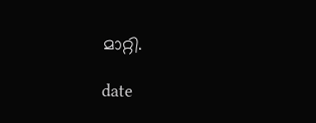മാറ്റി.

date